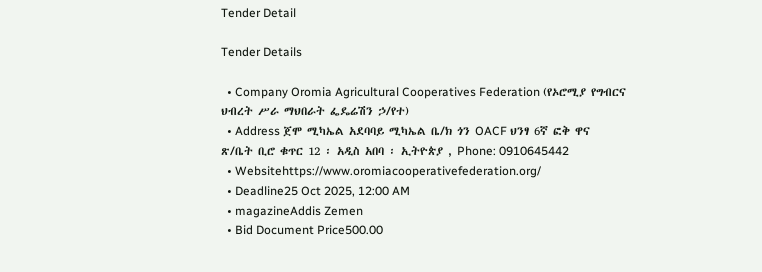Tender Detail

Tender Details

  • Company Oromia Agricultural Cooperatives Federation (የኦሮሚያ የግብርና ህብረት ሥራ ማህበራት ፌዴሬሽን ኃ/የተ)
  • Address ጀሞ ሚካኤል አደባባይ ሚካኤል ቤ/ክ ጎን OACF ህንፃ 6ኛ ፎቅ ዋና ጽ/ቤት ቢሮ ቁጥር 12 ፡ አዲስ አበባ ፡ ኢትዮጵያ , Phone: 0910645442
  • Websitehttps://www.oromiacooperativefederation.org/
  • Deadline25 Oct 2025, 12:00 AM
  • magazineAddis Zemen
  • Bid Document Price500.00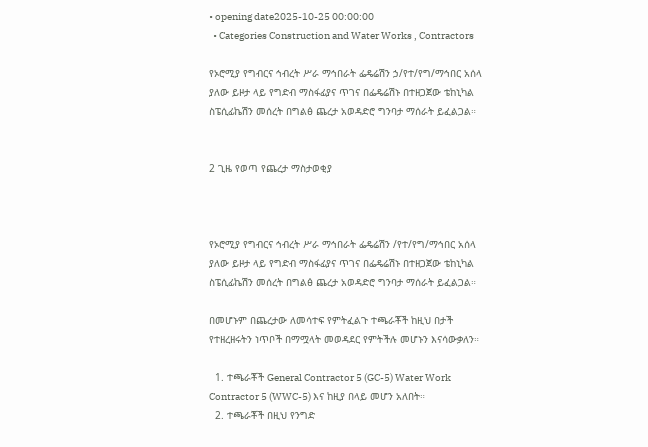• opening date2025-10-25 00:00:00
  • Categories Construction and Water Works , Contractors

የኦሮሚያ የግብርና ኅብረት ሥራ ማኅበራት ፌዴሬሽን ኃ/የተ/የግ/ማኅበር አሰላ ያለው ይዞታ ላይ የግድብ ማስፋፊያና ጥገና በፌዴሬሽኑ በተዘጋጀው ቴከኒካል ስፔሲፊኬሽን መሰረት በግልፅ ጨረታ አወዳድሮ ግንባታ ማሰራት ይፈልጋል።


2 ጊዜ የወጣ የጨረታ ማስታወቂያ



የኦሮሚያ የግብርና ኅብረት ሥራ ማኅበራት ፌዴሬሽን /የተ/የግ/ማኅበር አሰላ ያለው ይዞታ ላይ የግድብ ማስፋፊያና ጥገና በፌዴሬሽኑ በተዘጋጀው ቴከኒካል ስፔሲፊኬሽን መሰረት በግልፅ ጨረታ አወዳድሮ ግንባታ ማሰራት ይፈልጋል።

በመሆኑም በጨረታው ለመሳተፍ የምትፈልጉ ተጫራቾች ከዚህ በታች የተዘረዘሩትን ነጥቦች በማሟላት መወዳደር የምትችሉ መሆኑን እናሳውቃለን።

  1. ተጫራቾች General Contractor 5 (GC-5) Water Work Contractor 5 (WWC-5) እና ከዚያ በላይ መሆን አለበት።
  2. ተጫራቾች በዚህ የንግድ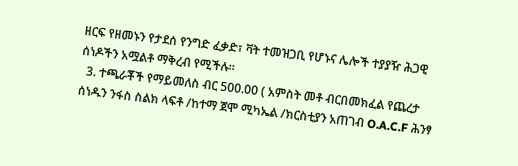ዘርፍ የዘመኑን የታደሰ የንግድ ፈቃድ፣ ቫት ተመዝጋቢ የሆኑና ሌሎች ተያያዥ ሕጋዊ ሰነዶችን አሟልቶ ማቅረብ የሚችሉ።
  3. ተጫራቾች የማይመለስ ብር 500.00 ( አምስት መቶ ብርበመክፈል የጨረታ ሰነዱን ንፋስ ስልክ ላፍቶ /ከተማ ጀሞ ሚካኤል /ክርስቲያን አጠገብ O.A.C.F ሕንፃ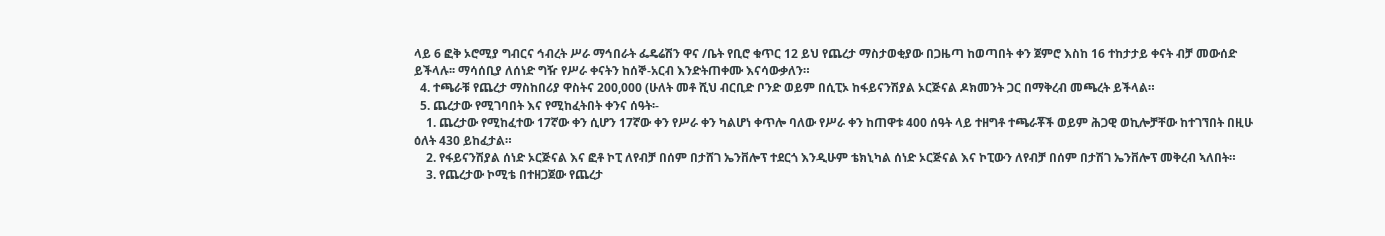ላይ 6 ፎቅ ኦሮሚያ ግብርና ኅብረት ሥራ ማኅበራት ፌዴሬሽን ዋና /ቤት የቢሮ ቁጥር 12 ይህ የጨረታ ማስታወቂያው በጋዜጣ ከወጣበት ቀን ጀምሮ እስከ 16 ተከታታይ ቀናት ብቻ መውሰድ ይችላሉ፡፡ ማሳሰቢያ ለሰነድ ግዥ የሥራ ቀናትን ከሰኞ-አርብ እንድትጠቀሙ እናሳውቃለን።
  4. ተጫራቹ የጨረታ ማስከበሪያ ዋስትና 200,000 (ሁለት መቶ ሺህ ብርቢድ ቦንድ ወይም በሲፒኦ ከፋይናንሽያል ኦርጅናል ዶክመንት ጋር በማቅረብ መጫረት ይችላል።
  5. ጨረታው የሚገባበት እና የሚከፈትበት ቀንና ሰዓት፡-
    1. ጨረታው የሚከፈተው 17ኛው ቀን ሲሆን 17ኛው ቀን የሥራ ቀን ካልሆነ ቀጥሎ ባለው የሥራ ቀን ከጠዋቱ 400 ሰዓት ላይ ተዘግቶ ተጫራቾች ወይም ሕጋዊ ወኪሎቻቸው ከተገኘበት በዚሁ ዕለት 430 ይከፈታል።
    2. የፋይናንሽያል ሰነድ ኦርጅናል እና ፎቶ ኮፒ ለየብቻ በሰም በታሸገ ኤንቨሎፕ ተደርጎ እንዲሁም ቴክኒካል ሰነድ ኦርጅናል እና ኮፒውን ለየብቻ በሰም በታሽገ ኤንቨሎፕ መቅረብ ኣለበት።
    3. የጨረታው ኮሚቴ በተዘጋጀው የጨረታ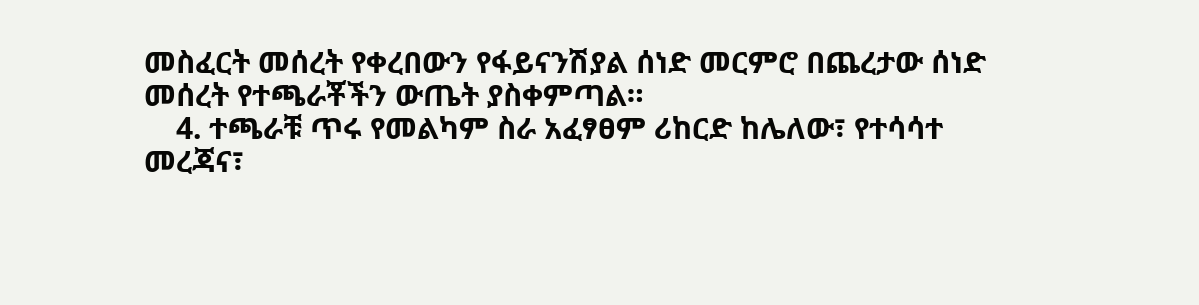መስፈርት መሰረት የቀረበውን የፋይናንሽያል ሰነድ መርምሮ በጨረታው ሰነድ መሰረት የተጫራቾችን ውጤት ያስቀምጣል።
    4. ተጫራቹ ጥሩ የመልካም ስራ አፈፃፀም ሪከርድ ከሌለው፣ የተሳሳተ መረጃና፣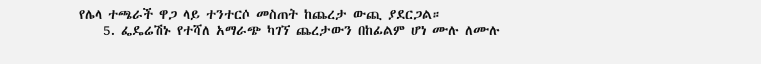የሌላ ተጫራች ዋጋ ላይ ተንተርሶ መስጠት ከጨረታ ውጪ ያደርጋል።
    5. ፌዴሬሽኑ የተሻለ አማራጭ ካገኘ ጨረታውን በከፊልም ሆነ ሙሉ ለሙሉ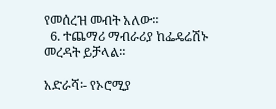የመሰረዝ መብት አለው።
  6. ተጨማሪ ማብራሪያ ከፌዴሬሽኑ መረዳት ይቻላል።

አድራሻ፡- የኦሮሚያ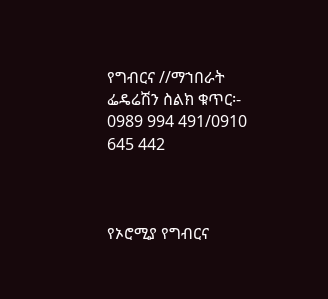የግብርና //ማኀበራት ፌዴሬሽን ስልክ ቁጥር፡- 0989 994 491/0910 645 442



የኦሮሚያ የግብርና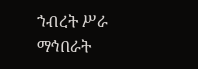ኀብረት ሥራ ማኅበራት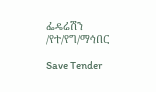ፌዴሬሽን /የተ/የግ/ማኅበር

Save Tender